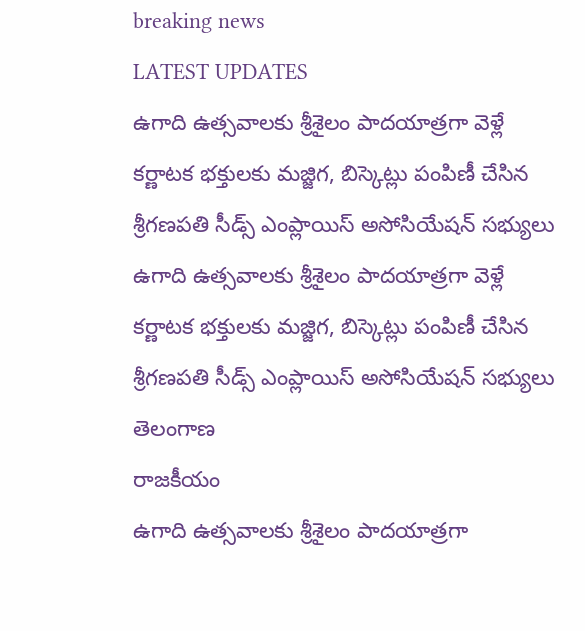breaking news
LATEST UPDATES
ఉగాది ఉత్సవాలకు శ్రీశైలం పాదయాత్రగా వెళ్లే కర్ణాటక భక్తులకు మజ్జిగ, బిస్కెట్లు పంపిణీ చేసిన శ్రీగణపతి సీడ్స్ ఎంప్లాయిస్ అసోసియేషన్ సభ్యులు
ఉగాది ఉత్సవాలకు శ్రీశైలం పాదయాత్రగా వెళ్లే కర్ణాటక భక్తులకు మజ్జిగ, బిస్కెట్లు పంపిణీ చేసిన శ్రీగణపతి సీడ్స్ ఎంప్లాయిస్ అసోసియేషన్ సభ్యులు
తెలంగాణ
రాజకీయం
ఉగాది ఉత్సవాలకు శ్రీశైలం పాదయాత్రగా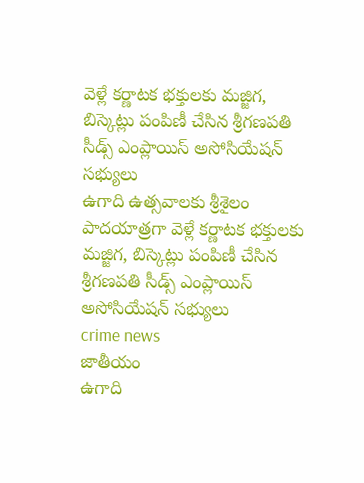వెళ్లే కర్ణాటక భక్తులకు మజ్జిగ, బిస్కెట్లు పంపిణీ చేసిన శ్రీగణపతి సీడ్స్ ఎంప్లాయిస్ అసోసియేషన్ సభ్యులు
ఉగాది ఉత్సవాలకు శ్రీశైలం పాదయాత్రగా వెళ్లే కర్ణాటక భక్తులకు మజ్జిగ, బిస్కెట్లు పంపిణీ చేసిన శ్రీగణపతి సీడ్స్ ఎంప్లాయిస్ అసోసియేషన్ సభ్యులు
crime news
జాతీయం
ఉగాది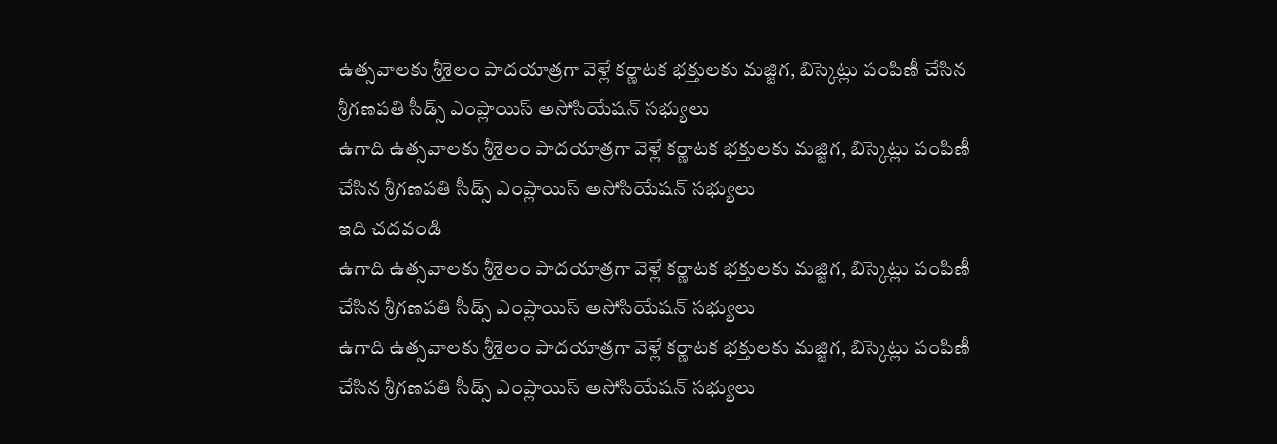ఉత్సవాలకు శ్రీశైలం పాదయాత్రగా వెళ్లే కర్ణాటక భక్తులకు మజ్జిగ, బిస్కెట్లు పంపిణీ చేసిన శ్రీగణపతి సీడ్స్ ఎంప్లాయిస్ అసోసియేషన్ సభ్యులు
ఉగాది ఉత్సవాలకు శ్రీశైలం పాదయాత్రగా వెళ్లే కర్ణాటక భక్తులకు మజ్జిగ, బిస్కెట్లు పంపిణీ చేసిన శ్రీగణపతి సీడ్స్ ఎంప్లాయిస్ అసోసియేషన్ సభ్యులు
ఇది చదవండి
ఉగాది ఉత్సవాలకు శ్రీశైలం పాదయాత్రగా వెళ్లే కర్ణాటక భక్తులకు మజ్జిగ, బిస్కెట్లు పంపిణీ చేసిన శ్రీగణపతి సీడ్స్ ఎంప్లాయిస్ అసోసియేషన్ సభ్యులు
ఉగాది ఉత్సవాలకు శ్రీశైలం పాదయాత్రగా వెళ్లే కర్ణాటక భక్తులకు మజ్జిగ, బిస్కెట్లు పంపిణీ చేసిన శ్రీగణపతి సీడ్స్ ఎంప్లాయిస్ అసోసియేషన్ సభ్యులు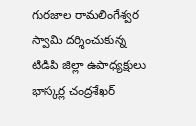గురజాల రామలింగేశ్వర స్వామి దర్శించుకున్న టిడిపి జిల్లా ఉపాధ్యక్షులు భాస్కర్ల చంద్రశేఖర్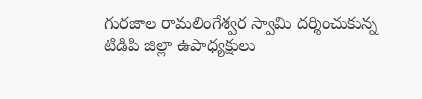గురజాల రామలింగేశ్వర స్వామి దర్శించుకున్న టిడిపి జిల్లా ఉపాధ్యక్షులు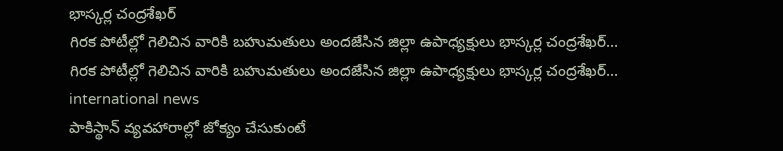భాస్కర్ల చంద్రశేఖర్
గిరక పోటీల్లో గెలిచిన వారికి బహుమతులు అందజేసిన జిల్లా ఉపాధ్యక్షులు భాస్కర్ల చంద్రశేఖర్…
గిరక పోటీల్లో గెలిచిన వారికి బహుమతులు అందజేసిన జిల్లా ఉపాధ్యక్షులు భాస్కర్ల చంద్రశేఖర్...
international news
పాకిస్థాన్ వ్యవహారాల్లో జోక్యం చేసుకుంటే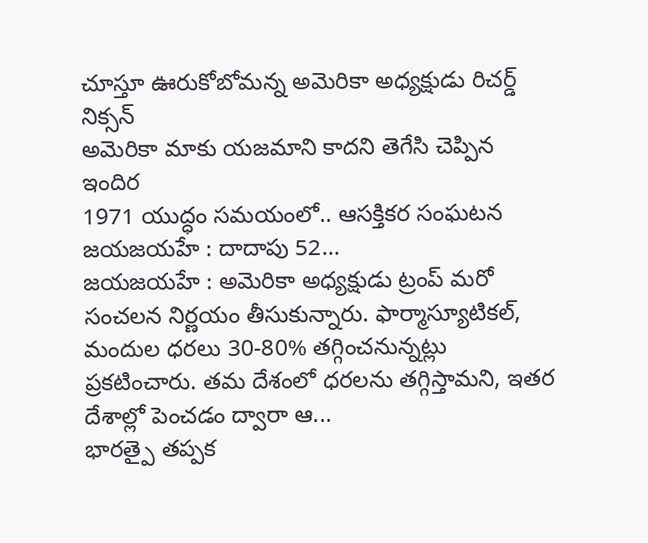చూస్తూ ఊరుకోబోమన్న అమెరికా అధ్యక్షుడు రిచర్డ్ నిక్సన్
అమెరికా మాకు యజమాని కాదని తెగేసి చెప్పిన ఇందిర
1971 యుద్ధం సమయంలో.. ఆసక్తికర సంఘటన
జయజయహే : దాదాపు 52...
జయజయహే : అమెరికా అధ్యక్షుడు ట్రంప్ మరో సంచలన నిర్ణయం తీసుకున్నారు. ఫార్మాస్యూటికల్, మందుల ధరలు 30-80% తగ్గించనున్నట్లు ప్రకటించారు. తమ దేశంలో ధరలను తగ్గిస్తామని, ఇతర దేశాల్లో పెంచడం ద్వారా ఆ...
భారత్పై తప్పక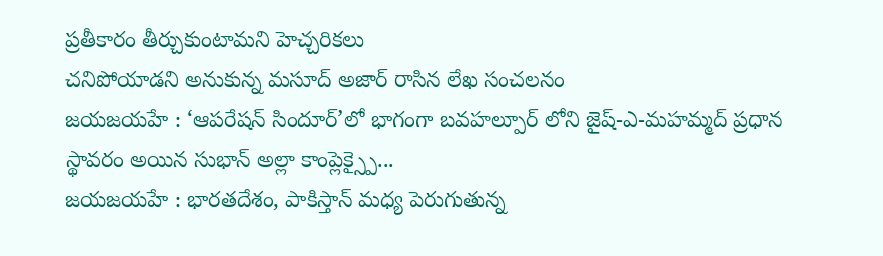ప్రతీకారం తీర్చుకుంటామని హెచ్చరికలు
చనిపోయాడని అనుకున్న మసూద్ అజార్ రాసిన లేఖ సంచలనం
జయజయహే : ‘ఆపరేషన్ సిందూర్’లో భాగంగా బవహల్పూర్ లోని జైష్-ఎ-మహమ్మద్ ప్రధాన స్థావరం అయిన సుభాన్ అల్లా కాంప్లెక్స్పై...
జయజయహే : భారతదేశం, పాకిస్తాన్ మధ్య పెరుగుతున్న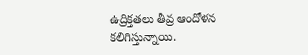ఉద్రిక్తతలు తీవ్ర ఆందోళన కలిగిస్తున్నాయి.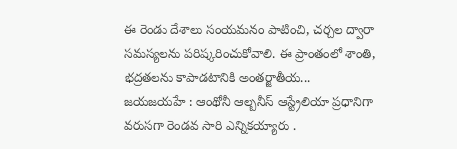ఈ రెండు దేశాలు సంయమనం పాటించి, చర్చల ద్వారా సమస్యలను పరిష్కరించుకోవాలి. ఈ ప్రాంతంలో శాంతి, భద్రతలను కాపాడటానికి అంతర్జాతీయ...
జయజయహే : ఆంథోనీ ఆల్బనీస్ ఆస్ట్రేలియా ప్రధానిగా వరుసగా రెండవ సారి ఎన్నికయ్యారు .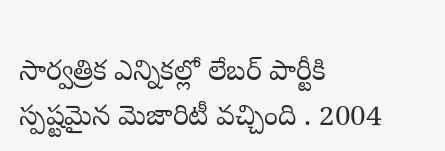సార్వత్రిక ఎన్నికల్లో లేబర్ పార్టీకి స్పష్టమైన మెజారిటీ వచ్చింది . 2004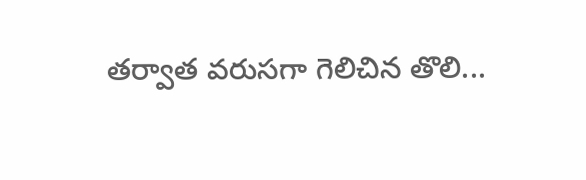తర్వాత వరుసగా గెలిచిన తొలి...